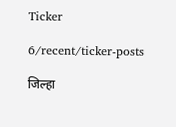Ticker

6/recent/ticker-posts

जिल्हा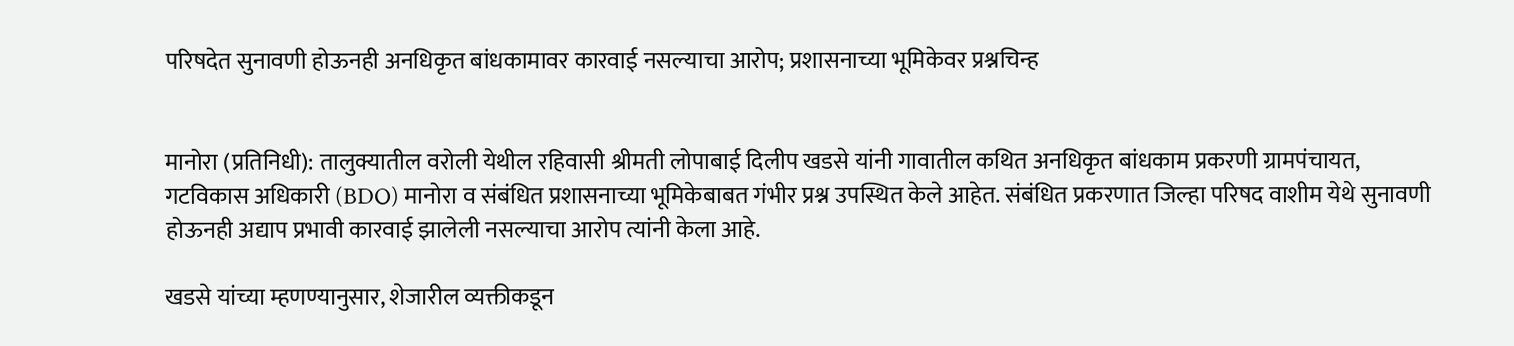परिषदेत सुनावणी होऊनही अनधिकृत बांधकामावर कारवाई नसल्याचा आरोप; प्रशासनाच्या भूमिकेवर प्रश्नचिन्ह


मानोरा (प्रतिनिधी): तालुक्यातील वरोली येथील रहिवासी श्रीमती लोपाबाई दिलीप खडसे यांनी गावातील कथित अनधिकृत बांधकाम प्रकरणी ग्रामपंचायत, गटविकास अधिकारी (BDO) मानोरा व संबंधित प्रशासनाच्या भूमिकेबाबत गंभीर प्रश्न उपस्थित केले आहेत. संबंधित प्रकरणात जिल्हा परिषद वाशीम येथे सुनावणी होऊनही अद्याप प्रभावी कारवाई झालेली नसल्याचा आरोप त्यांनी केला आहे.

खडसे यांच्या म्हणण्यानुसार, शेजारील व्यक्तीकडून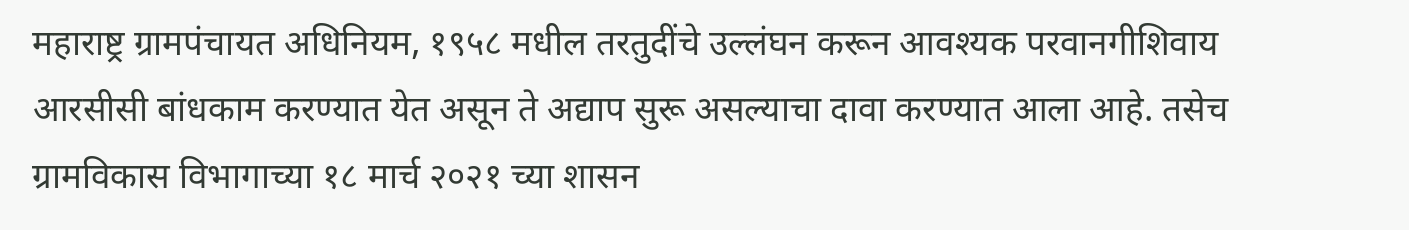महाराष्ट्र ग्रामपंचायत अधिनियम, १९५८ मधील तरतुदींचे उल्लंघन करून आवश्यक परवानगीशिवाय आरसीसी बांधकाम करण्यात येत असून ते अद्याप सुरू असल्याचा दावा करण्यात आला आहे. तसेच ग्रामविकास विभागाच्या १८ मार्च २०२१ च्या शासन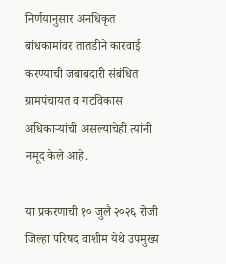निर्णयानुसार अनधिकृत बांधकामांवर तातडीने कारवाई करण्याची जबाबदारी संबंधित ग्रामपंचायत व गटविकास अधिकाऱ्यांची असल्याचेही त्यांनी नमूद केले आहे.

या प्रकरणाची १० जुलै २०२६ रोजी जिल्हा परिषद वाशीम येथे उपमुख्य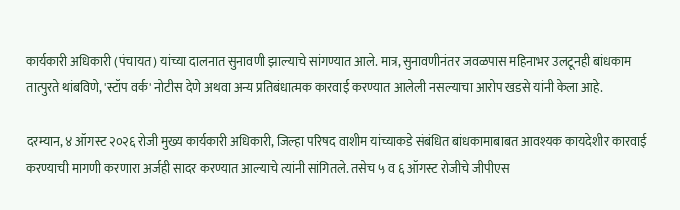कार्यकारी अधिकारी (पंचायत) यांच्या दालनात सुनावणी झाल्याचे सांगण्यात आले. मात्र, सुनावणीनंतर जवळपास महिनाभर उलटूनही बांधकाम तात्पुरते थांबविणे, 'स्टॉप वर्क' नोटीस देणे अथवा अन्य प्रतिबंधात्मक कारवाई करण्यात आलेली नसल्याचा आरोप खडसे यांनी केला आहे.

दरम्यान, ४ ऑगस्ट २०२६ रोजी मुख्य कार्यकारी अधिकारी, जिल्हा परिषद वाशीम यांच्याकडे संबंधित बांधकामाबाबत आवश्यक कायदेशीर कारवाई करण्याची मागणी करणारा अर्जही सादर करण्यात आल्याचे त्यांनी सांगितले. तसेच ५ व ६ ऑगस्ट रोजीचे जीपीएस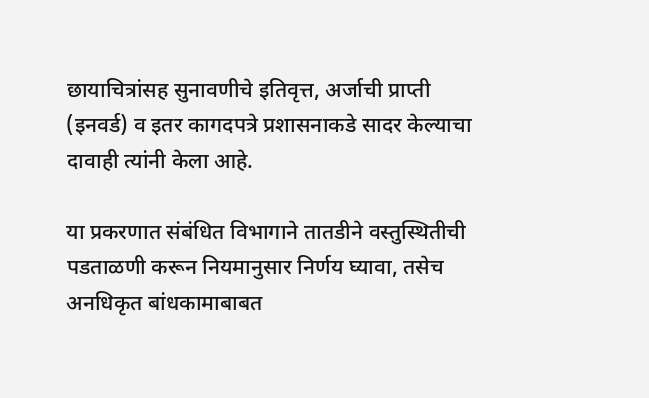छायाचित्रांसह सुनावणीचे इतिवृत्त, अर्जाची प्राप्ती (इनवर्ड) व इतर कागदपत्रे प्रशासनाकडे सादर केल्याचा दावाही त्यांनी केला आहे.

या प्रकरणात संबंधित विभागाने तातडीने वस्तुस्थितीची पडताळणी करून नियमानुसार निर्णय घ्यावा, तसेच अनधिकृत बांधकामाबाबत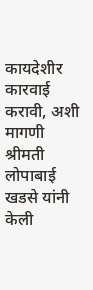कायदेशीर कारवाई करावी, अशी मागणी श्रीमती लोपाबाई खडसे यांनी केली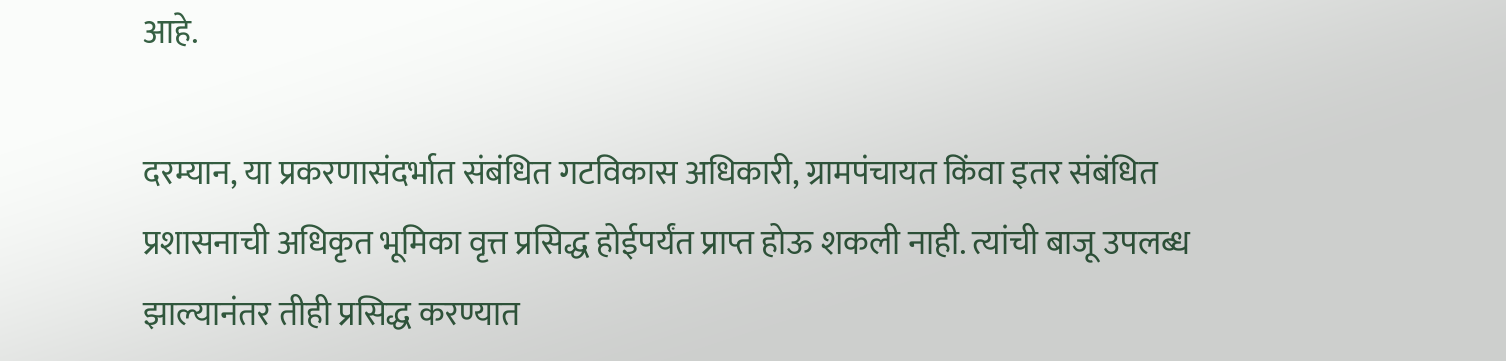आहे.

दरम्यान, या प्रकरणासंदर्भात संबंधित गटविकास अधिकारी, ग्रामपंचायत किंवा इतर संबंधित प्रशासनाची अधिकृत भूमिका वृत्त प्रसिद्ध होईपर्यंत प्राप्त होऊ शकली नाही. त्यांची बाजू उपलब्ध झाल्यानंतर तीही प्रसिद्ध करण्यात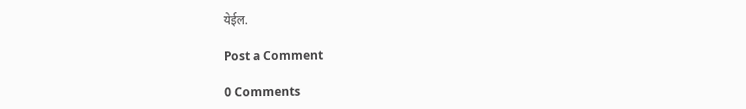येईल.

Post a Comment

0 Comments